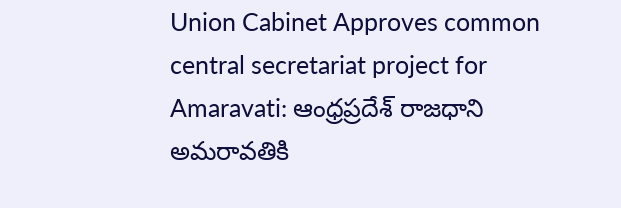Union Cabinet Approves common central secretariat project for Amaravati: ఆంధ్రప్రదేశ్ రాజధాని అమరావతికి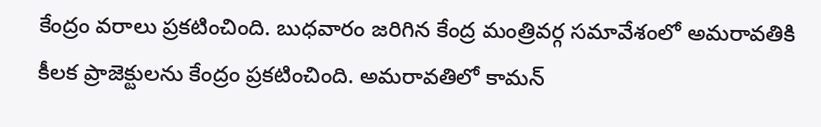కేంద్రం వరాలు ప్రకటించింది. బుధవారం జరిగిన కేంద్ర మంత్రివర్గ సమావేశంలో అమరావతికి కీలక ప్రాజెక్టులను కేంద్రం ప్రకటించింది. అమరావతిలో కామన్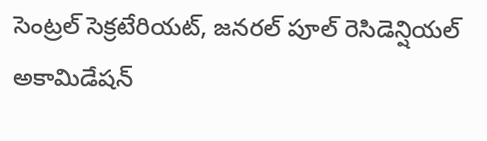సెంట్రల్ సెక్రటేరియట్, జనరల్ పూల్ రెసిడెన్షియల్ అకామిడేషన్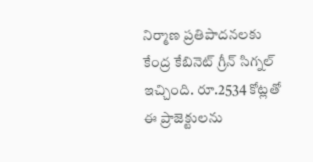నిర్మాణ ప్రతిపాదనలకు కేంద్ర కేబినెట్ గ్రీన్ సిగ్నల్ ఇచ్చింది. రూ.2534 కోట్లతో ఈ ప్రాజెక్టులను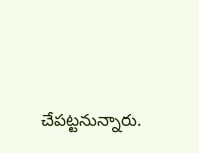చేపట్టనున్నారు.